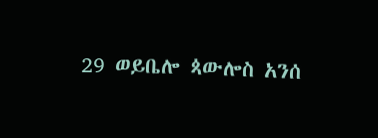29 ወይቤሎ ጳውሎስ አንሰ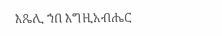እጼሊ ኀበ እግዚአብሔር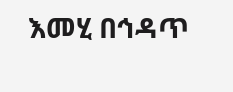እመሂ በኅዳጥ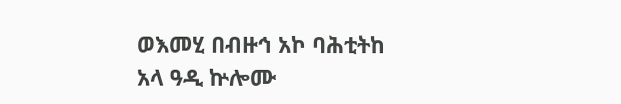ወእመሂ በብዙኅ አኮ ባሕቲትከ አላ ዓዲ ኵሎሙ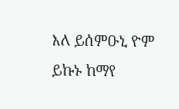እለ ይሰምዑኒ ዮም ይኩኑ ከማየ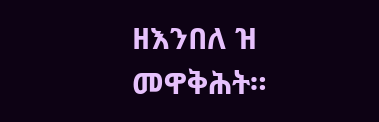ዘእንበለ ዝ መዋቅሕት።